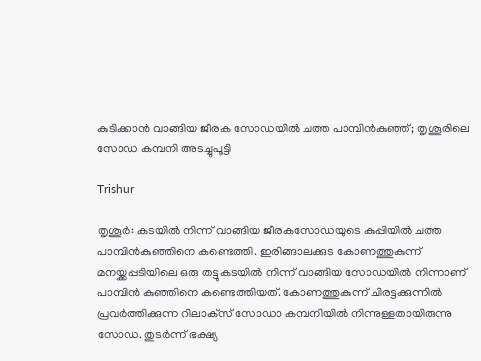കുടിക്കാൻ വാങ്ങിയ ജീരക സോഡയിൽ ചത്ത പാമ്പിൻകുഞ്ഞ്; തൃശൂരിലെ സോഡ കമ്പനി അടച്ചുപൂട്ടി

Trishur

തൃശൂർ: കടയിൽ നിന്ന് വാങ്ങിയ ജീരകസോഡയുടെ കുപ്പിയിൽ ചത്ത പാമ്പിൻകുഞ്ഞിനെ കണ്ടെത്തി. ഇരിങ്ങാലക്കുട കോണത്തുകുന്ന് മനയ്ക്കപ്പടിയിലെ ഒരു തട്ടുകടയിൽ നിന്ന് വാങ്ങിയ സോഡയിൽ നിന്നാണ് പാമ്പിൻ കുഞ്ഞിനെ കണ്ടെത്തിയത്. കോണത്തുകുന്ന് ചിരട്ടക്കുന്നിൽ പ്രവർത്തിക്കുന്ന റിലാക്‌സ് സോഡാ കമ്പനിയിൽ നിന്നുള്ളതായിരുന്നു സോഡ. തുടർന്ന് ഭക്ഷ്യ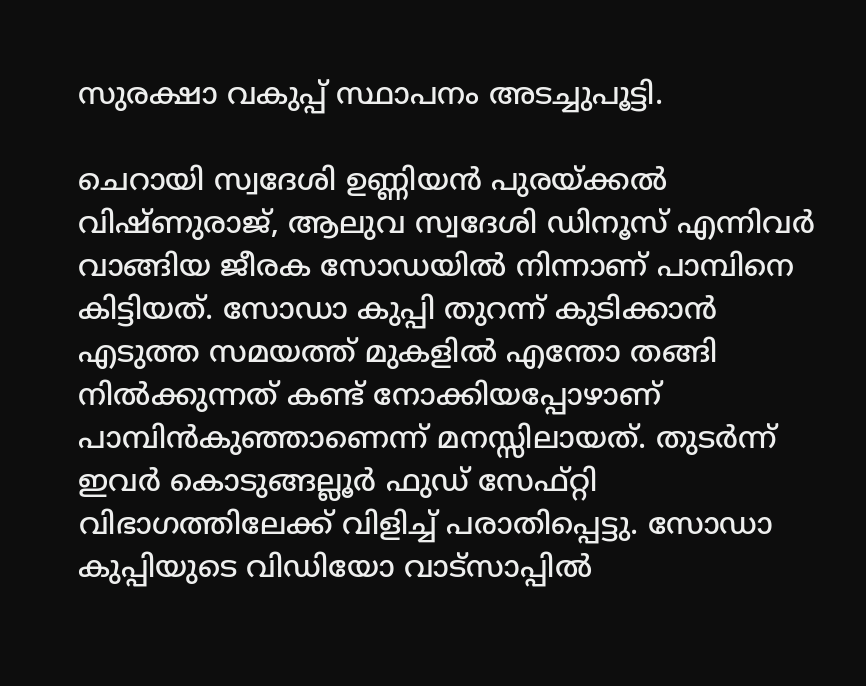സുരക്ഷാ വകുപ്പ് സ്ഥാപനം അടച്ചുപൂട്ടി.

ചെറായി സ്വദേശി ഉണ്ണിയൻ പുരയ്ക്കൽ വിഷ്ണുരാജ്, ആലുവ സ്വദേശി ഡിനൂസ് എന്നിവർ വാങ്ങിയ ജീരക സോഡയിൽ നിന്നാണ് പാമ്പിനെ കിട്ടിയത്. സോഡാ കുപ്പി തുറന്ന് കുടിക്കാൻ എടുത്ത സമയത്ത് മുകളി‍ൽ എന്തോ തങ്ങി നിൽക്കുന്നത് കണ്ട് നോക്കിയപ്പോഴാണ് പാമ്പിൻകുഞ്ഞാണെന്ന് മനസ്സിലായത്. തുടർന്ന് ഇവർ കൊടുങ്ങല്ലൂർ ഫുഡ് സേഫ്റ്റി വിഭാഗത്തിലേക്ക് വിളിച്ച് പരാതിപ്പെട്ടു. സോഡാ കുപ്പിയുടെ വിഡിയോ വാട്സാപ്പിൽ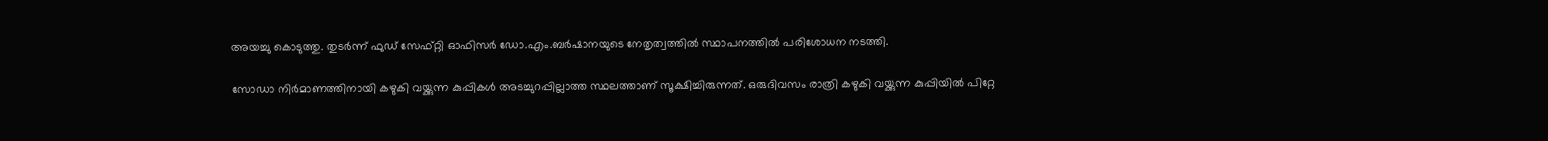അയച്ചു കൊടുത്തു. തുടർന്ന് ഫുഡ് സേഫ്റ്റി ഓഫിസർ ഡോ.എം.ബർഷാനയുടെ നേതൃത്വത്തിൽ സ്ഥാപനത്തിൽ പരിശോധന നടത്തി.

സോഡാ നിർമാണത്തിനായി കഴുകി വയ്ക്കുന്ന കുപ്പികൾ അടച്ചുറപ്പില്ലാത്ത സ്ഥലത്താണ് സൂക്ഷിച്ചിരുന്നത്. ഒരുദിവസം രാത്രി കഴുകി വയ്ക്കുന്ന കുപ്പിയിൽ പിറ്റേ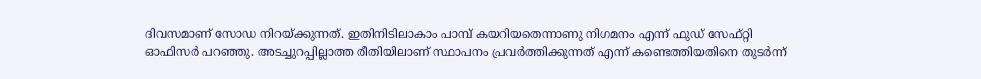ദിവസമാണ് സോ‍ഡ നിറയ്ക്കുന്നത്. ഇതിനിടിലാകാം പാമ്പ് കയറിയതെന്നാണു നിഗമനം എന്ന് ഫുഡ് സേഫ്റ്റി ഓഫിസർ പറഞ്ഞു. അടച്ചുറപ്പില്ലാത്ത രീതിയിലാണ് സ്ഥാപനം പ്രവർത്തിക്കുന്നത് എന്ന് കണ്ടെത്തിയതിനെ തുടർന്ന്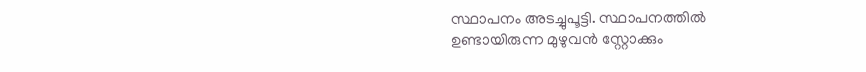സ്ഥാപനം അടച്ചുപൂട്ടി. സ്ഥാപനത്തിൽ ഉണ്ടായിരുന്ന മുഴുവൻ സ്റ്റോക്കും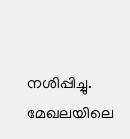നശിപ്പിച്ചു. മേഖലയിലെ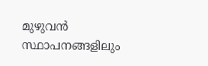മുഴുവൻ സ്ഥാപനങ്ങളിലും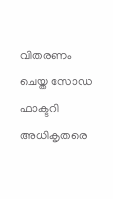വിതരണം ചെയ്ത സോഡ ഫാക്ടറി അധികൃതരെ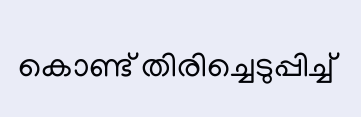കൊണ്ട് തിരിച്ചെടുപ്പിച്ച്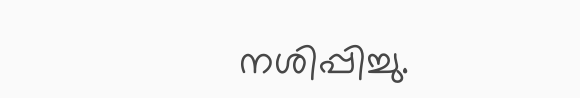നശിപ്പിച്ചു.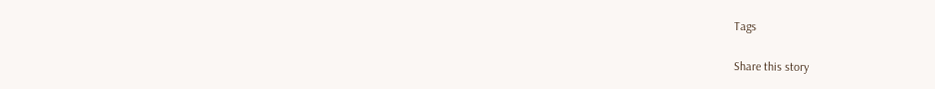Tags

Share this story